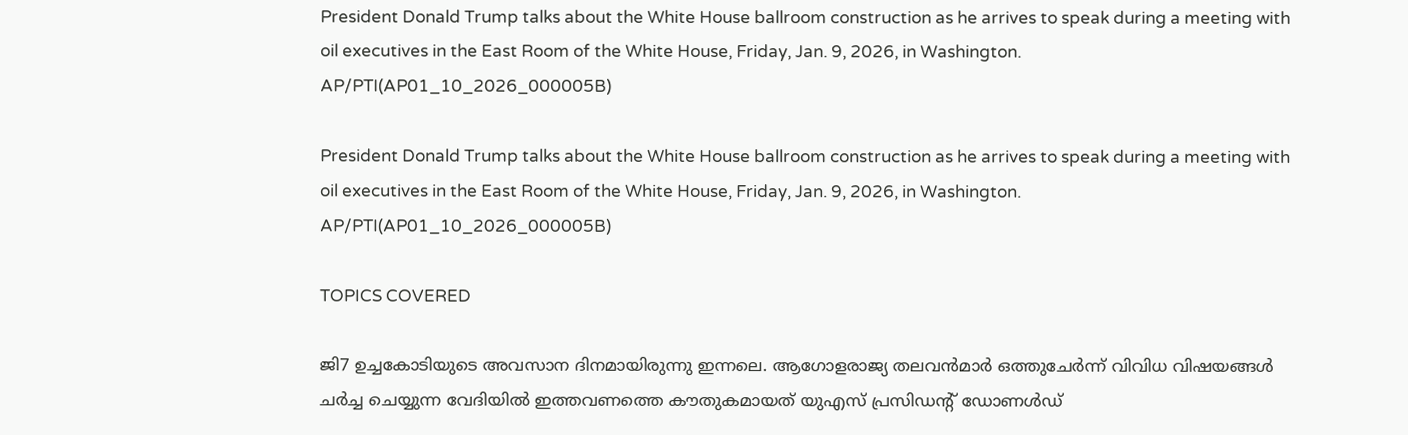President Donald Trump talks about the White House ballroom construction as he arrives to speak during a meeting with oil executives in the East Room of the White House, Friday, Jan. 9, 2026, in Washington. AP/PTI(AP01_10_2026_000005B)

President Donald Trump talks about the White House ballroom construction as he arrives to speak during a meeting with oil executives in the East Room of the White House, Friday, Jan. 9, 2026, in Washington. AP/PTI(AP01_10_2026_000005B)

TOPICS COVERED

ജി7 ഉച്ചകോടിയുടെ അവസാന ദിനമായിരുന്നു ഇന്നലെ. ആഗോളരാജ്യ തലവന്‍മാര്‍ ഒത്തുചേര്‍ന്ന് വിവിധ വിഷയങ്ങള്‍ ചര്‍ച്ച ചെയ്യുന്ന വേദിയില്‍ ഇത്തവണത്തെ കൗതുകമായത് യുഎസ് പ്രസിഡന്‍റ് ഡോണള്‍ഡ്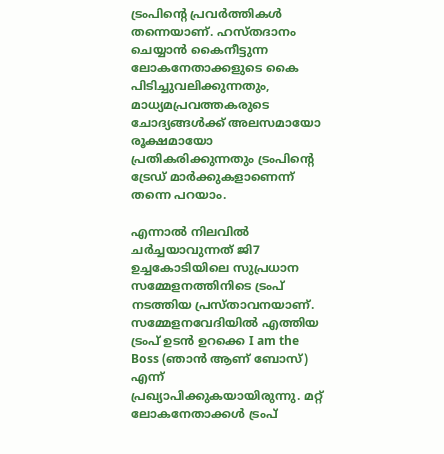ട്രംപിന്‍റെ പ്രവര്‍ത്തികള്‍ തന്നെയാണ്. ഹസ്തദാനം ചെയ്യാന്‍ കൈനീട്ടുന്ന ലോകനേതാക്കളുടെ കൈ പിടിച്ചുവലിക്കുന്നതും, മാധ്യമപ്രവത്തകരുടെ ചോദ്യങ്ങള്‍ക്ക് അലസമായോ രൂക്ഷമായോ പ്രതികരിക്കുന്നതും ട്രംപിന്‍റെ ട്രേഡ് മാര്‍ക്കുകളാണെന്ന് തന്നെ പറയാം.

എന്നാല്‍ നിലവില്‍ ചര്‍ച്ചയാവുന്നത് ജി7 ഉച്ചകോടിയിലെ സുപ്രധാന സമ്മേളനത്തിനിടെ ട്രംപ് നടത്തിയ പ്രസ്താവനയാണ്. സമ്മേളനവേദിയില്‍ എത്തിയ ട്രംപ് ഉടന്‍ ഉറക്കെ I am the Boss (ഞാന്‍ ആണ് ബോസ്) എന്ന് പ്രഖ്യാപിക്കുകയായിരുന്നു. മറ്റ് ലോകനേതാക്കള്‍ ട്രംപ്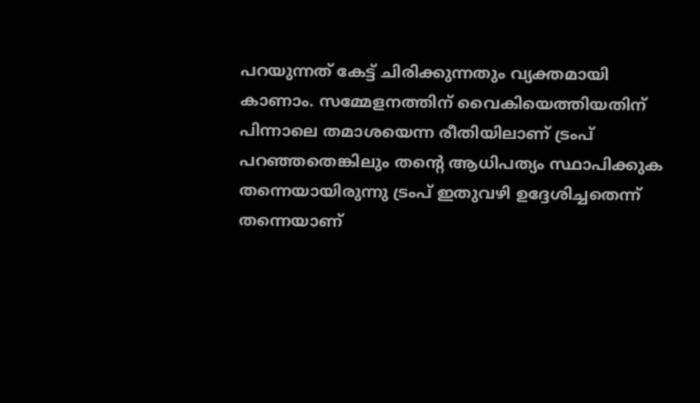പറയുന്നത് കേട്ട് ചിരിക്കുന്നതും വ്യക്തമായി കാണാം. സമ്മേളനത്തിന് വൈകിയെത്തിയതിന് പിന്നാലെ തമാശയെന്ന രീതിയിലാണ് ട്രംപ് പറഞ്ഞതെങ്കിലും തന്‍റെ ആധിപത്യം സ്ഥാപിക്കുക തന്നെയായിരുന്നു ട്രംപ് ഇതുവഴി ഉദ്ദേശിച്ചതെന്ന് തന്നെയാണ്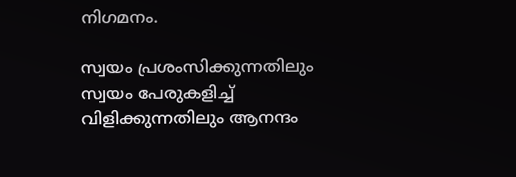നിഗമനം.

സ്വയം പ്രശംസിക്കുന്നതിലും  സ്വയം പേരുകളിച്ച് വിളിക്കുന്നതിലും ആനന്ദം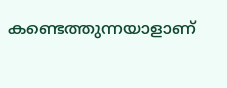കണ്ടെത്തുന്നയാളാണ്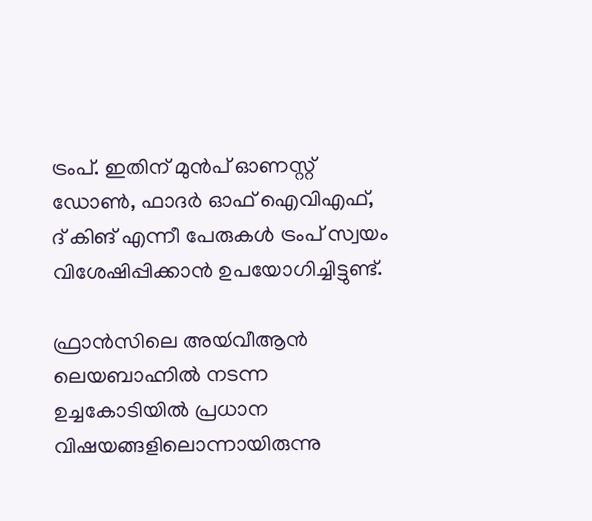ട്രംപ്. ഇതിന് മുന്‍പ് ഓണസ്റ്റ് ഡോണ്‍, ഫാദര്‍ ഓഫ് ഐവിഎഫ്, ദ് കിങ് എന്നീ പേരുകള്‍ ട്രംപ് സ്വയം വിശേഷിപ്പിക്കാന്‍ ഉപയോഗിച്ചിട്ടുണ്ട്.

ഫ്രാന്‍സിലെ അയ്‍വീആന്‍ ലെയബാഹ്നില്‍ നടന്ന ഉച്ചകോടിയില്‍ പ്രധാന വിഷയങ്ങളിലൊന്നായിരുന്നു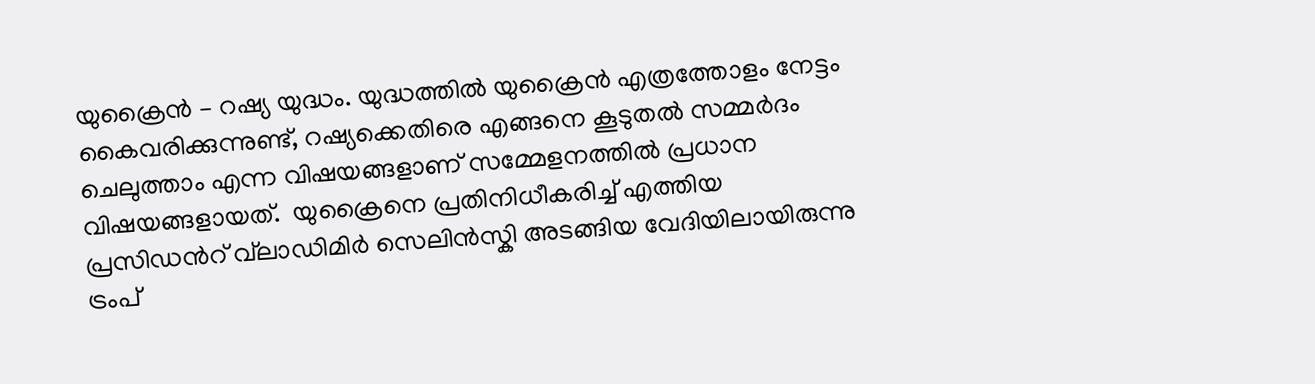യുക്രൈന്‍ – റഷ്യ യുദ്ധം. യുദ്ധത്തില്‍ യുക്രൈന്‍ എത്രത്തോളം നേട്ടം കൈവരിക്കുന്നുണ്ട്, റഷ്യക്കെതിരെ എങ്ങനെ കൂടുതല്‍ സമ്മര്‍ദം ചെലുത്താം എന്ന വിഷയങ്ങളാണ് സമ്മേളനത്തില്‍ പ്രധാന വിഷയങ്ങളായത്.  യുക്രൈനെ പ്രതിനിധീകരിച്ച് എത്തിയ പ്രസിഡന്‍റ് വ്‍ലാഡിമിര്‍ സെലിന്‍സ്കി അടങ്ങിയ വേദിയിലായിരുന്നു ട്രംപ്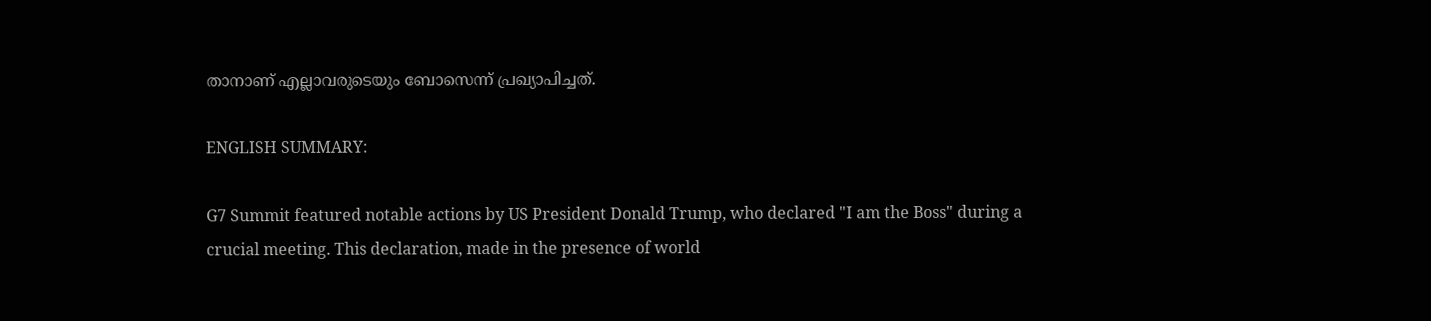താനാണ് എല്ലാവരുടെയും ബോസെന്ന് പ്രഖ്യാപിച്ചത്.

ENGLISH SUMMARY:

G7 Summit featured notable actions by US President Donald Trump, who declared "I am the Boss" during a crucial meeting. This declaration, made in the presence of world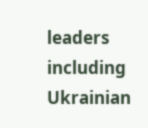leaders including Ukrainian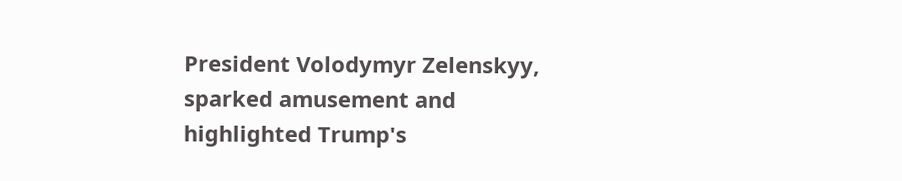President Volodymyr Zelenskyy, sparked amusement and highlighted Trump's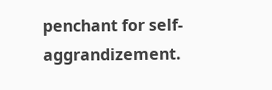penchant for self-aggrandizement.